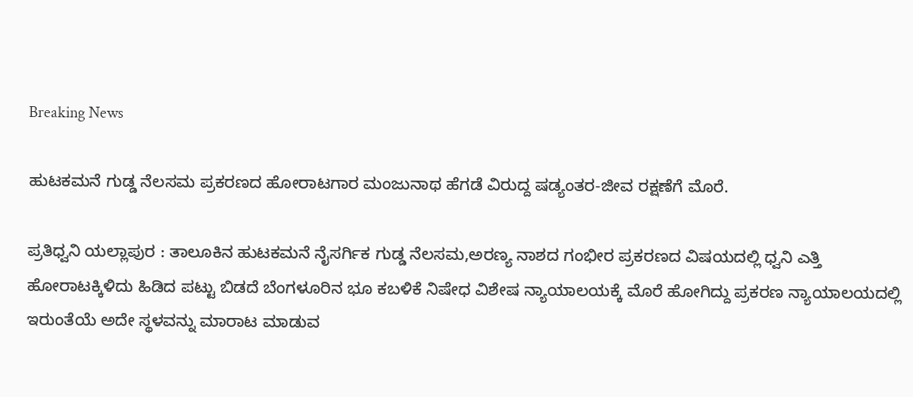Breaking News

ಹುಟಕಮನೆ ಗುಡ್ಡ ನೆಲಸಮ ಪ್ರಕರಣದ ಹೋರಾಟಗಾರ ಮಂಜುನಾಥ ಹೆಗಡೆ ವಿರುದ್ದ ಷಡ್ಯಂತರ-ಜೀವ ರಕ್ಷಣೆಗೆ ಮೊರೆ.

ಪ್ರತಿಧ್ವನಿ ಯಲ್ಲಾಪುರ : ತಾಲೂಕಿನ ಹುಟಕಮನೆ ನೈಸರ್ಗಿಕ ಗುಡ್ಡ ನೆಲಸಮ,ಅರಣ್ಯ ನಾಶದ ಗಂಭೀರ ಪ್ರಕರಣದ ವಿಷಯದಲ್ಲಿ ಧ್ವನಿ ಎತ್ತಿ ಹೋರಾಟಕ್ಕಿಳಿದು ಹಿಡಿದ ಪಟ್ಟು ಬಿಡದೆ ಬೆಂಗಳೂರಿನ ಭೂ ಕಬಳಿಕೆ ನಿಷೇಧ ವಿಶೇಷ ನ್ಯಾಯಾಲಯಕ್ಕೆ ಮೊರೆ ಹೋಗಿದ್ದು ಪ್ರಕರಣ ನ್ಯಾಯಾಲಯದಲ್ಲಿ ಇರುಂತೆಯೆ ಅದೇ ಸ್ಥಳವನ್ನು ಮಾರಾಟ ಮಾಡುವ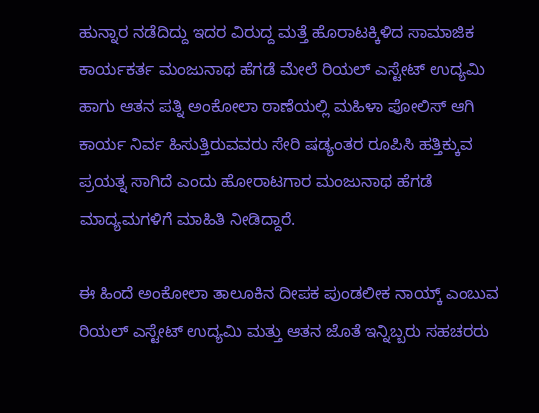ಹುನ್ನಾರ ನಡೆದಿದ್ದು ಇದರ ವಿರುದ್ದ ಮತ್ತೆ ಹೊರಾಟಕ್ಕಿಳಿದ ಸಾಮಾಜಿಕ ಕಾರ್ಯಕರ್ತ ಮಂಜುನಾಥ ಹೆಗಡೆ ಮೇಲೆ ರಿಯಲ್ ಎಸ್ಟೇಟ್ ಉದ್ಯಮಿ ಹಾಗು ಆತನ ಪತ್ನಿ ಅಂಕೋಲಾ ಠಾಣೆಯಲ್ಲಿ ಮಹಿಳಾ ಪೋಲಿಸ್ ಆಗಿ ಕಾರ್ಯ ನಿರ್ವ ಹಿಸುತ್ತಿರುವವರು ಸೇರಿ ಷಡ್ಯಂತರ ರೂಪಿಸಿ ಹತ್ತಿಕ್ಕುವ ಪ್ರಯತ್ನ ಸಾಗಿದೆ ಎಂದು ಹೋರಾಟಗಾರ ಮಂಜುನಾಥ ಹೆಗಡೆ ಮಾದ್ಯಮಗಳಿಗೆ ಮಾಹಿತಿ ನೀಡಿದ್ದಾರೆ.

ಈ ಹಿಂದೆ ಅಂಕೋಲಾ ತಾಲೂಕಿನ ದೀಪಕ ಪುಂಡಲೀಕ ನಾಯ್ಕ್ ಎಂಬುವ ರಿಯಲ್ ಎಸ್ಟೇಟ್ ಉದ್ಯಮಿ ಮತ್ತು ಆತನ ಜೊತೆ ಇನ್ನಿಬ್ಬರು ಸಹಚರರು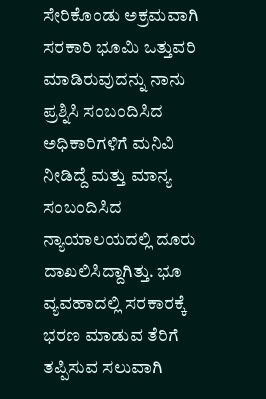ಸೇರಿಕೊಂಡು ಅಕ್ರಮವಾಗಿ ಸರಕಾರಿ ಭೂಮಿ ಒತ್ತುವರಿ ಮಾಡಿರುವುದನ್ನು ನಾನು ಪ್ರಶ್ನಿಸಿ ಸಂಬಂದಿಸಿದ ಅಧಿಕಾರಿಗಳಿಗೆ ಮನಿವಿ ನೀಡಿದ್ದೆ ಮತ್ತು ಮಾನ್ಯ ಸಂಬಂದಿಸಿದ ನ್ಯಾಯಾಲಯದಲ್ಲಿ ದೂರು ದಾಖಲಿಸಿದ್ದಾಗಿತ್ತು. ಭೂ ವ್ಯವಹಾದಲ್ಲಿ ಸರಕಾರಕ್ಕೆ ಭರಣ ಮಾಡುವ ತೆರಿಗೆ ತಪ್ಪಿಸುವ ಸಲುವಾಗಿ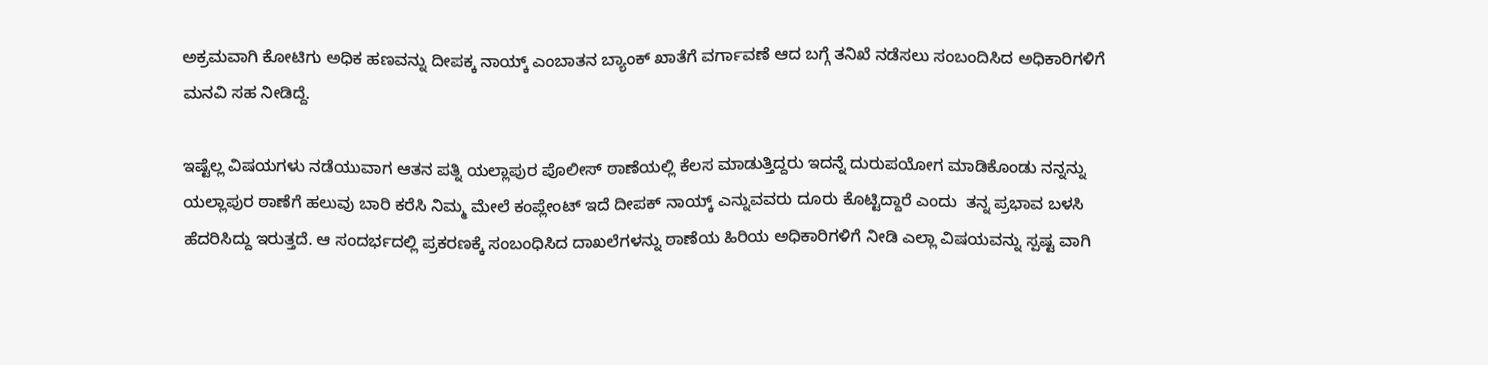ಅಕ್ರಮವಾಗಿ ಕೋಟಿಗು ಅಧಿಕ ಹಣವನ್ನು ದೀಪಕ್ಕ ನಾಯ್ಕ್ ಎಂಬಾತನ ಬ್ಯಾಂಕ್ ಖಾತೆಗೆ ವರ್ಗಾವಣೆ ಆದ ಬಗ್ಗೆ ತನಿಖೆ ನಡೆಸಲು ಸಂಬಂದಿಸಿದ ಅಧಿಕಾರಿಗಳಿಗೆ ಮನವಿ ಸಹ ನೀಡಿದ್ದೆ.

ಇಷ್ಟೆಲ್ಲ ವಿಷಯಗಳು ನಡೆಯುವಾಗ ಆತನ ಪತ್ನಿ ಯಲ್ಲಾಪುರ ಪೊಲೀಸ್ ಠಾಣೆಯಲ್ಲಿ ಕೆಲಸ ಮಾಡುತ್ತಿದ್ದರು ಇದನ್ನೆ ದುರುಪಯೋಗ ಮಾಡಿಕೊಂಡು ನನ್ನನ್ನು ಯಲ್ಲಾಪುರ ಠಾಣೆಗೆ ಹಲುವು ಬಾರಿ ಕರೆಸಿ ನಿಮ್ಮ ಮೇಲೆ ಕಂಪ್ಲೇಂಟ್ ಇದೆ ದೀಪಕ್ ನಾಯ್ಕ್ ಎನ್ನುವವರು ದೂರು ಕೊಟ್ಟಿದ್ದಾರೆ ಎಂದು  ತನ್ನ ಪ್ರಭಾವ ಬಳಸಿ ಹೆದರಿಸಿದ್ದು ಇರುತ್ತದೆ. ಆ ಸಂದರ್ಭದಲ್ಲಿ ಪ್ರಕರಣಕ್ಕೆ ಸಂಬಂಧಿಸಿದ ದಾಖಲೆಗಳನ್ನು ಠಾಣೆಯ ಹಿರಿಯ ಅಧಿಕಾರಿಗಳಿಗೆ ನೀಡಿ ಎಲ್ಲಾ ವಿಷಯವನ್ನು ಸ್ಪಷ್ಟ ವಾಗಿ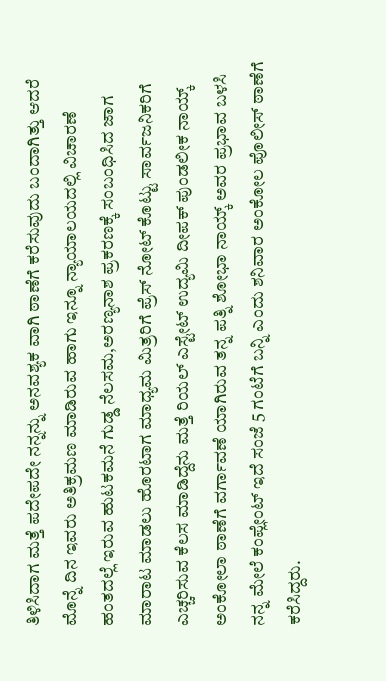ತಿಳಿಸಿದಾಗ ಮತ್ತೆ ಪದೇಪದೇ ನನ್ನನ್ನು ಅನವಶ್ಯಕ ವಾಗಿ ಠಾಣೆಗೆ ಕರೆಸುವುದು ಬಂದಾಗಿತ್ತು ಆದರೆ ಮೊನ್ನೆ ದಿನ ಇವರು ಅತಿಕ್ರಮಣ ಮಾಡಿರುವ ಹಾಗು ಇನ್ನೂ ನ್ಯಾಯಾಲಯದಲ್ಲಿ ವಿಚಾರಣೆ ಹಂತದಲ್ಲೆ ಇರುವ ಹುಟಕಮನೆ ಗುಡ್ಡ ನೆಲಸಮ,ಅರಣ್ಯನಾಶ ಪ್ರಕರಣಕ್ಕೆ ಸಂಬಂಧಿಸಿದ ಜಾಗ ಮಾರಾಟ ಮಾಡಲು ಹೊರಟಾಗ ಮಾಧ್ಯಮ ಮಿತ್ರರಿಗೆ ಪ್ರೆಸ್ ನೋಟ್ ಕೊಟ್ಟು ಸಾರ್ವಜನಿಕರಿಗೆ ಎಚ್ಚರಿಸುವ ಕೆಲಸ ಮಾಡಿದ್ದೆನು ಮತ್ತೆ ರಿಯಲ್ ಎಸ್ಟೇಟ್ ಉದ್ಯಮಿ ದೀಪಕ್ ಪುಂಡಲೀಕ ನಾಯ್ಕ್ ಅಂಕೋಲಾ ಠಾಣೆಗೆ ವರ್ಗಾವಣೆ ಯಾಗಿರುವ ತನ್ನ ಪತ್ನಿ ಶೋಭಾ ನಾಯ್ಕ್ ಅವರ ಪ್ರಭಾವ ಬಳಸಿ ನನ್ನ ಮೇಲೆ ಕಂಪ್ಲೇಂಟ್ ಇದೆ ಸಂಜೆ 5 ಗಂಟೆಗೆ ಬನ್ನಿ ಎಂದು ಶನಿವಾರ ಅಂಕೋಲ ಪೊಲೀಸ್ ಠಾಣೆಗೆ ಕರೆಸಿದ್ದರು.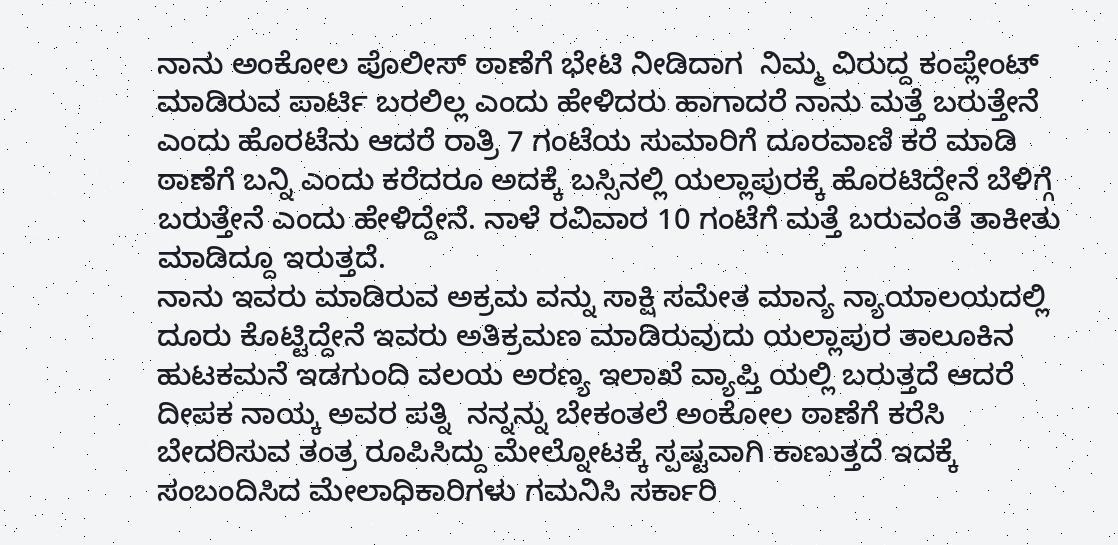ನಾನು ಅಂಕೋಲ ಪೊಲೀಸ್ ಠಾಣೆಗೆ ಭೇಟಿ ನೀಡಿದಾಗ  ನಿಮ್ಮ ವಿರುದ್ದ ಕಂಪ್ಲೇಂಟ್ ಮಾಡಿರುವ ಪಾರ್ಟಿ ಬರಲಿಲ್ಲ ಎಂದು ಹೇಳಿದರು ಹಾಗಾದರೆ ನಾನು ಮತ್ತೆ ಬರುತ್ತೇನೆ ಎಂದು ಹೊರಟೆನು ಆದರೆ ರಾತ್ರಿ 7 ಗಂಟೆಯ ಸುಮಾರಿಗೆ ದೂರವಾಣಿ ಕರೆ ಮಾಡಿ ಠಾಣೆಗೆ ಬನ್ನಿ ಎಂದು ಕರೆದರೂ ಅದಕ್ಕೆ ಬಸ್ಸಿನಲ್ಲಿ ಯಲ್ಲಾಪುರಕ್ಕೆ ಹೊರಟಿದ್ದೇನೆ ಬೆಳಿಗ್ಗೆ ಬರುತ್ತೇನೆ ಎಂದು ಹೇಳಿದ್ದೇನೆ. ನಾಳೆ ರವಿವಾರ 10 ಗಂಟೆಗೆ ಮತ್ತೆ ಬರುವಂತೆ ತಾಕೀತು ಮಾಡಿದ್ದೂ ಇರುತ್ತದೆ.
ನಾನು ಇವರು ಮಾಡಿರುವ ಅಕ್ರಮ ವನ್ನು ಸಾಕ್ಷಿ ಸಮೇತ ಮಾನ್ಯ ನ್ಯಾಯಾಲಯದಲ್ಲಿ ದೂರು ಕೊಟ್ಟಿದ್ದೇನೆ ಇವರು ಅತಿಕ್ರಮಣ ಮಾಡಿರುವುದು ಯಲ್ಲಾಪುರ ತಾಲೂಕಿನ ಹುಟಕಮನೆ ಇಡಗುಂದಿ ವಲಯ ಅರಣ್ಯ ಇಲಾಖೆ ವ್ಯಾಪ್ತಿ ಯಲ್ಲಿ ಬರುತ್ತದೆ ಆದರೆ ದೀಪಕ ನಾಯ್ಕ ಅವರ ಪತ್ನಿ  ನನ್ನನ್ನು ಬೇಕಂತಲೆ ಅಂಕೋಲ ಠಾಣೆಗೆ ಕರೆಸಿ ಬೇದರಿಸುವ ತಂತ್ರ ರೂಪಿಸಿದ್ದು ಮೇಲ್ನೋಟಕ್ಕೆ ಸ್ಪಷ್ಟವಾಗಿ ಕಾಣುತ್ತದೆ ಇದಕ್ಕೆ ಸಂಬಂದಿಸಿದ ಮೇಲಾಧಿಕಾರಿಗಳು ಗಮನಿಸಿ ಸರ್ಕಾರಿ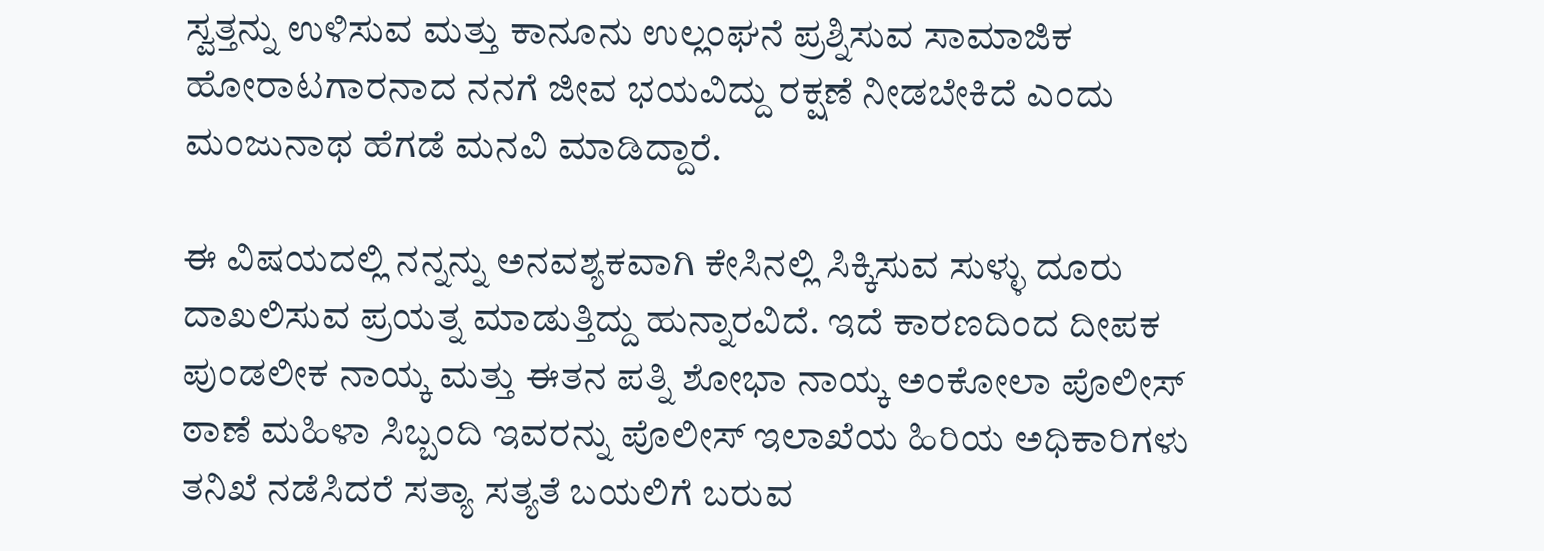ಸ್ವತ್ತನ್ನು ಉಳಿಸುವ ಮತ್ತು ಕಾನೂನು ಉಲ್ಲಂಘನೆ ಪ್ರಶ್ನಿಸುವ ಸಾಮಾಜಿಕ ಹೋರಾಟಗಾರನಾದ ನನಗೆ ಜೀವ ಭಯವಿದ್ದು ರಕ್ಷಣೆ ನೀಡಬೇಕಿದೆ ಎಂದು ಮಂಜುನಾಥ ಹೆಗಡೆ ಮನವಿ ಮಾಡಿದ್ದಾರೆ.

ಈ ವಿಷಯದಲ್ಲಿ ನನ್ನನ್ನು ಅನವಶ್ಯಕವಾಗಿ ಕೇಸಿನಲ್ಲಿ ಸಿಕ್ಕಿಸುವ ಸುಳ್ಳು ದೂರು ದಾಖಲಿಸುವ ಪ್ರಯತ್ನ ಮಾಡುತ್ತಿದ್ದು ಹುನ್ನಾರವಿದೆ. ಇದೆ ಕಾರಣದಿಂದ ದೀಪಕ ಪುಂಡಲೀಕ ನಾಯ್ಕ ಮತ್ತು ಈತನ ಪತ್ನಿ ಶೋಭಾ ನಾಯ್ಕ ಅಂಕೋಲಾ ಪೊಲೀಸ್ ಠಾಣೆ ಮಹಿಳಾ ಸಿಬ್ಬಂದಿ ಇವರನ್ನು ಪೊಲೀಸ್ ಇಲಾಖೆಯ ಹಿರಿಯ ಅಧಿಕಾರಿಗಳು ತನಿಖೆ ನಡೆಸಿದರೆ ಸತ್ಯಾ ಸತ್ಯತೆ ಬಯಲಿಗೆ ಬರುವ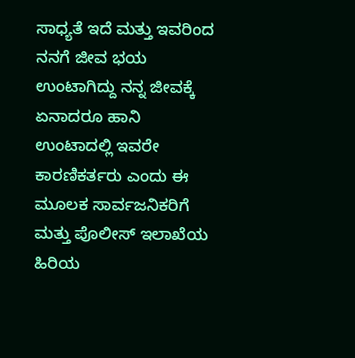ಸಾಧ್ಯತೆ ಇದೆ ಮತ್ತು ಇವರಿಂದ ನನಗೆ ಜೀವ ಭಯ ಉಂಟಾಗಿದ್ದು ನನ್ನ ಜೀವಕ್ಕೆ ಏನಾದರೂ ಹಾನಿ ಉಂಟಾದಲ್ಲಿ ಇವರೇ ಕಾರಣಿಕರ್ತರು ಎಂದು ಈ ಮೂಲಕ ಸಾರ್ವಜನಿಕರಿಗೆ ಮತ್ತು ಪೊಲೀಸ್ ಇಲಾಖೆಯ ಹಿರಿಯ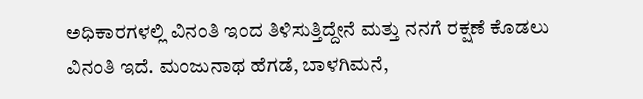ಅಧಿಕಾರಗಳಲ್ಲಿ ವಿನಂತಿ ಇಂದ ತಿಳಿಸುತ್ತಿದ್ದೇನೆ ಮತ್ತು ನನಗೆ ರಕ್ಷಣೆ ಕೊಡಲು ವಿನಂತಿ ಇದೆ. ಮಂಜುನಾಥ ಹೆಗಡೆ, ಬಾಳಗಿಮನೆ,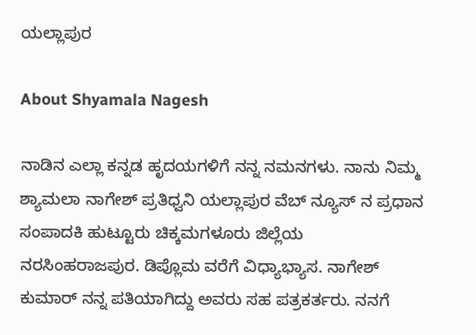ಯಲ್ಲಾಪುರ

About Shyamala Nagesh

ನಾಡಿನ ಎಲ್ಲಾ ಕನ್ನಡ ಹೃದಯಗಳಿಗೆ ನನ್ನ ನಮನಗಳು. ನಾನು ನಿಮ್ಮ ಶ್ಯಾಮಲಾ ನಾಗೇಶ್ ಪ್ರತಿಧ್ವನಿ ಯಲ್ಲಾಪುರ ವೆಬ್ ನ್ಯೂಸ್ ನ ಪ್ರಧಾನ ಸಂಪಾದಕಿ ಹುಟ್ಟೂರು ಚಿಕ್ಕಮಗಳೂರು ಜಿಲ್ಲೆಯ ನರಸಿಂಹರಾಜಪುರ. ಡಿಪ್ಲೊಮ ವರೆಗೆ ವಿಧ್ಯಾಭ್ಯಾಸ. ನಾಗೇಶ್ ಕುಮಾರ್ ನನ್ನ ಪತಿಯಾಗಿದ್ದು ಅವರು ಸಹ ಪತ್ರಕರ್ತರು. ನನಗೆ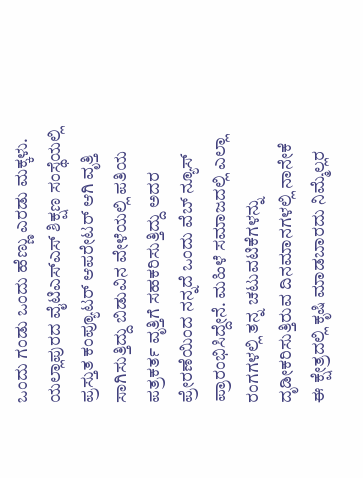ಒಂದು ಗಂಡು ಒಂದು ಹೆಣ್ಣು ಎರಡು ಮಕ್ಕಳು. ಯಲ್ಲಾಪುರದ ವೈಟಿಎಸ್ಎಸ್ ಶಿಕ್ಷಣ ಸಂಸ್ಥೆಯಲ್ಲಿ ಪ್ರಸ್ತುತ ಕಂಪ್ಯೂಟರ್ ಆಪರೇಟರ್ ಆಗಿ ವೃತ್ತಿ ಸಾಗಿಸುತ್ತಿದ್ದು ಬಿಡುವಿನ ವೇಳೆಯಲ್ಲಿ ಪತಿಯ ಪತ್ರಕರ್ತ ವೃತ್ತಿಗೆ ಸಹಕರಿಸುತ್ತಿದ್ದು ಅದರ ಪ್ರೇರಣೆಯಿಂದ ನನ್ನದೆ ಒಂದು ವೆಬ್ ನ್ಯೂಸ್ ಪ್ರಾರಂಭಿಸಿದ್ದೇನೆ. ಮಹಿಳೆ ಸಮಾಜದಲ್ಲಿ ಎಲ್ಲಾ ರಂಗಗಳಲ್ಲಿ ತನ್ನ ಚಟುವಟಿಕೆಗಳನ್ನು ದೃಡೀಕರಿಸುತ್ತಿರುವ ದಿನಮಾನಗಳಲ್ಲಿ ನಾನೇಕೆ ಈ ಕ್ಷೇತ್ರದಲ್ಲಿ ಕೃಷಿ ಮಾಡಬಾರದು ನಿಮ್ಮೆಲ್ಲರ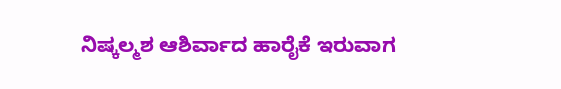ನಿಷ್ಕಲ್ಮಶ ಆಶಿರ್ವಾದ ಹಾರೈಕೆ ಇರುವಾಗ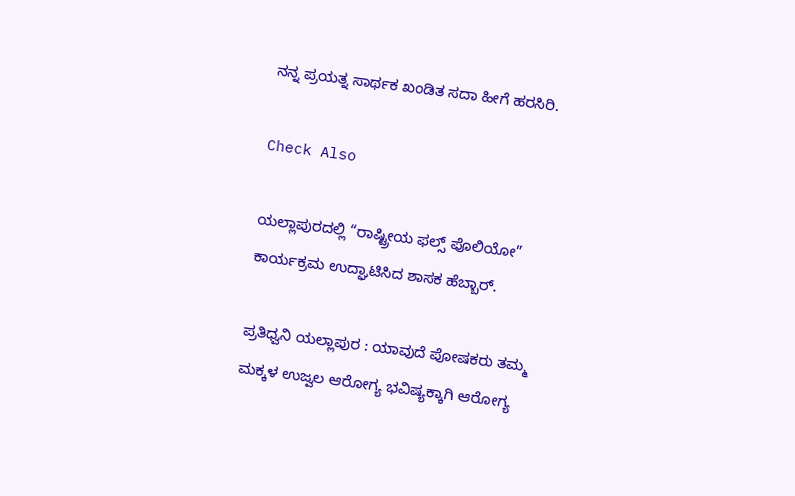ನನ್ನ ಪ್ರಯತ್ನ ಸಾರ್ಥಕ ಖಂಡಿತ ಸದಾ ಹೀಗೆ ಹರಸಿರಿ.

Check Also

ಯಲ್ಲಾಪುರದಲ್ಲಿ “ರಾಷ್ಟ್ರೀಯ ಫಲ್ಸ್ ಪೊಲಿಯೋ” ಕಾರ್ಯಕ್ರಮ ಉದ್ಘಾಟಿಸಿದ ಶಾಸಕ ಹೆಬ್ಬಾರ್.

ಪ್ರತಿಧ್ವನಿ ಯಲ್ಲಾಪುರ : ಯಾವುದೆ ಪೋಷಕರು ತಮ್ಮ ಮಕ್ಕಳ ಉಜ್ವಲ ಆರೋಗ್ಯ ಭವಿಷ್ಯಕ್ಕಾಗಿ ಆರೋಗ್ಯ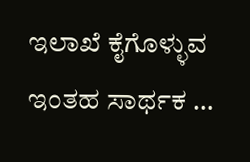ಇಲಾಖೆ ಕೈಗೊಳ್ಳುವ ಇಂತಹ ಸಾರ್ಥಕ …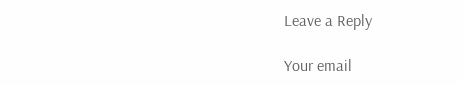Leave a Reply

Your email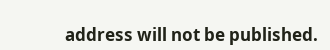address will not be published.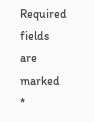Required fields are marked *